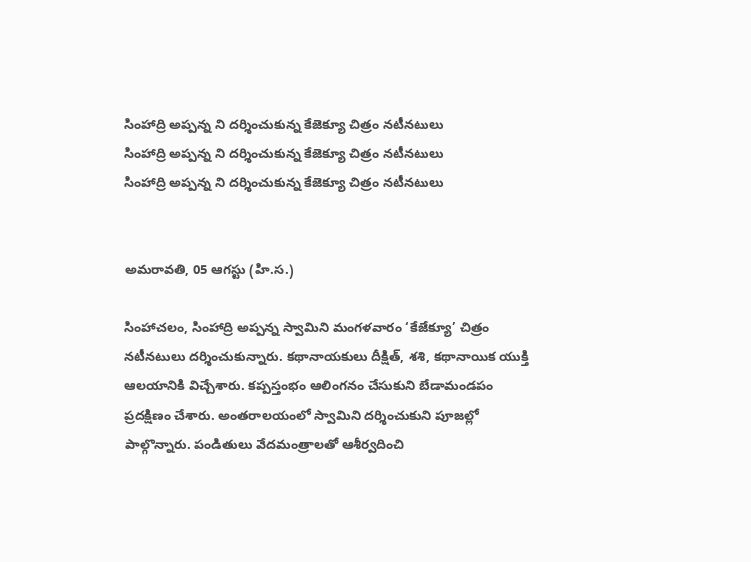సింహాద్రి అప్పన్న ని దర్శించుకున్న కేజెక్యూ చిత్రం నటీనటులు
సింహాద్రి అప్పన్న ని దర్శించుకున్న కేజెక్యూ చిత్రం నటీనటులు
సింహాద్రి అప్పన్న ని దర్శించుకున్న కేజెక్యూ చిత్రం నటీనటులు


అమరావతి, 05 ఆగస్టు (హి.స.)

సింహాచలం, సింహాద్రి అప్పన్న స్వామిని మంగళవారం ‘కేజేక్యూ’ చిత్రం నటీనటులు దర్శించుకున్నారు. కథానాయకులు దీక్షిత్, శశి, కథానాయిక యుక్తి ఆలయానికి విచ్చేశారు. కప్పస్తంభం ఆలింగనం చేసుకుని బేడామండపం ప్రదక్షిణం చేశారు. అంతరాలయంలో స్వామిని దర్శించుకుని పూజల్లో పాల్గొన్నారు. పండితులు వేదమంత్రాలతో ఆశీర్వదించి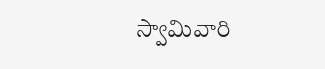స్వామివారి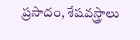ప్రసాదం, శేషవస్త్రాలు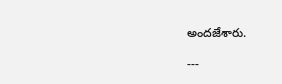అందజేశారు.

---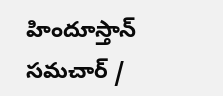హిందూస్తాన్ సమచార్ /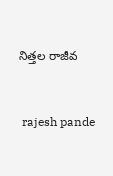నిత్తల రాజీవ


 rajesh pande